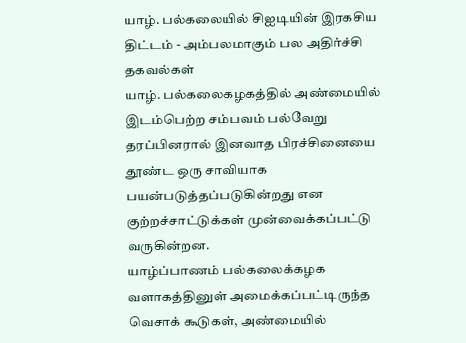யாழ். பல்கலையில் சிஐடியின் இரகசிய திட்டம் - அம்பலமாகும் பல அதிர்ச்சி தகவல்கள்
யாழ். பல்கலைகழகத்தில் அண்மையில் இடம்பெற்ற சம்பவம் பல்வேறு தரப்பினரால் இனவாத பிரச்சினையை தூண்ட ஒரு சாவியாக பயன்படுத்தப்படுகின்றது என குற்றச்சாட்டுக்கள் முன்வைக்கப்பட்டு வருகின்றன.
யாழ்ப்பாணம் பல்கலைக்கழக வளாகத்தினுள் அமைக்கப்பட்டிருந்த வெசாக் கூடுகள், அண்மையில்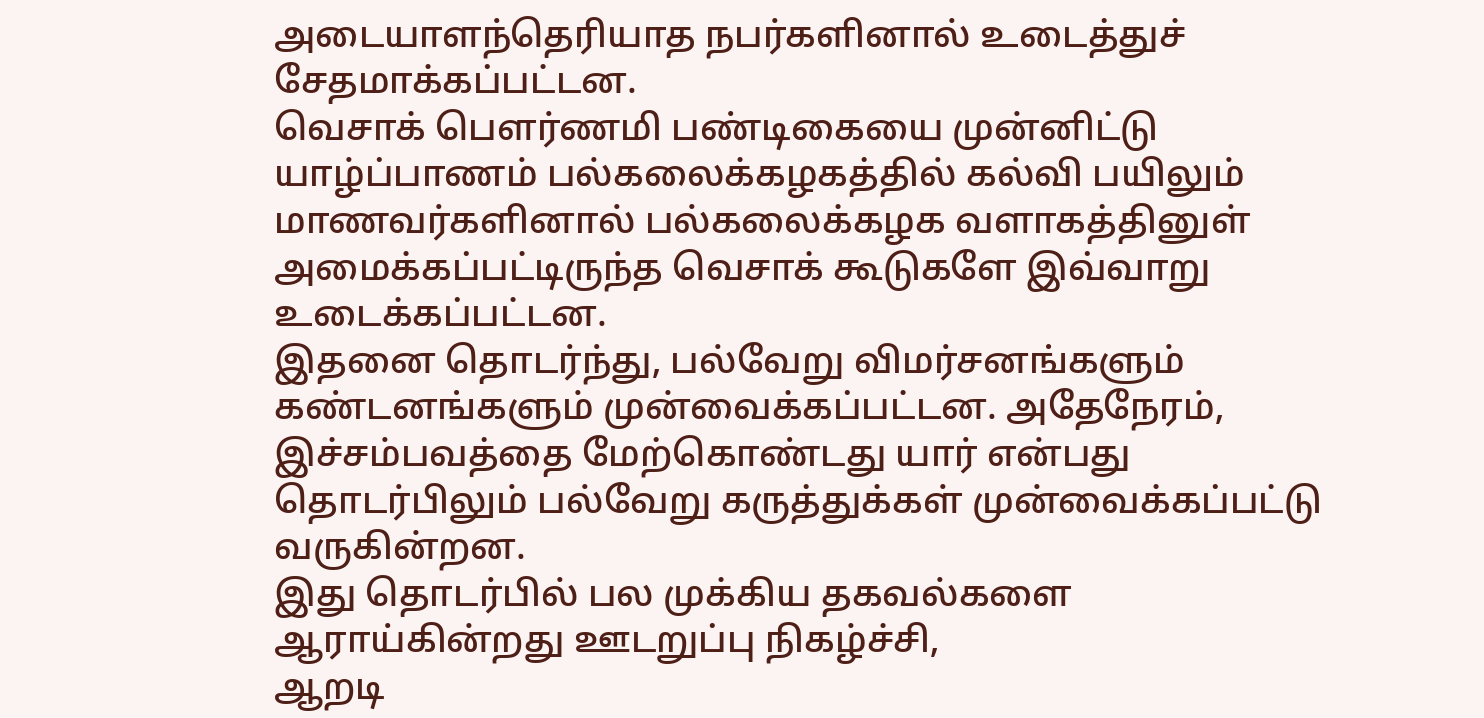அடையாளந்தெரியாத நபர்களினால் உடைத்துச் சேதமாக்கப்பட்டன.
வெசாக் பௌர்ணமி பண்டிகையை முன்னிட்டு யாழ்ப்பாணம் பல்கலைக்கழகத்தில் கல்வி பயிலும் மாணவர்களினால் பல்கலைக்கழக வளாகத்தினுள் அமைக்கப்பட்டிருந்த வெசாக் கூடுகளே இவ்வாறு உடைக்கப்பட்டன.
இதனை தொடர்ந்து, பல்வேறு விமர்சனங்களும் கண்டனங்களும் முன்வைக்கப்பட்டன. அதேநேரம், இச்சம்பவத்தை மேற்கொண்டது யார் என்பது தொடர்பிலும் பல்வேறு கருத்துக்கள் முன்வைக்கப்பட்டு வருகின்றன.
இது தொடர்பில் பல முக்கிய தகவல்களை ஆராய்கின்றது ஊடறுப்பு நிகழ்ச்சி,
ஆறடி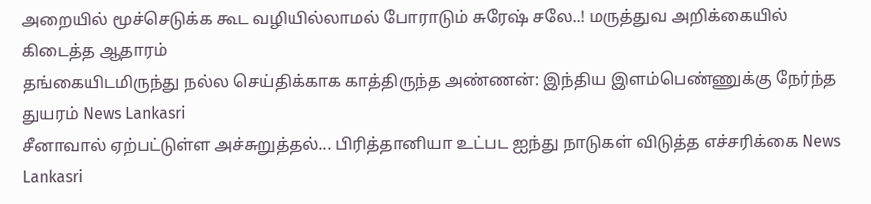அறையில் மூச்செடுக்க கூட வழியில்லாமல் போராடும் சுரேஷ் சலே..! மருத்துவ அறிக்கையில் கிடைத்த ஆதாரம்
தங்கையிடமிருந்து நல்ல செய்திக்காக காத்திருந்த அண்ணன்: இந்திய இளம்பெண்ணுக்கு நேர்ந்த துயரம் News Lankasri
சீனாவால் ஏற்பட்டுள்ள அச்சுறுத்தல்... பிரித்தானியா உட்பட ஐந்து நாடுகள் விடுத்த எச்சரிக்கை News Lankasri